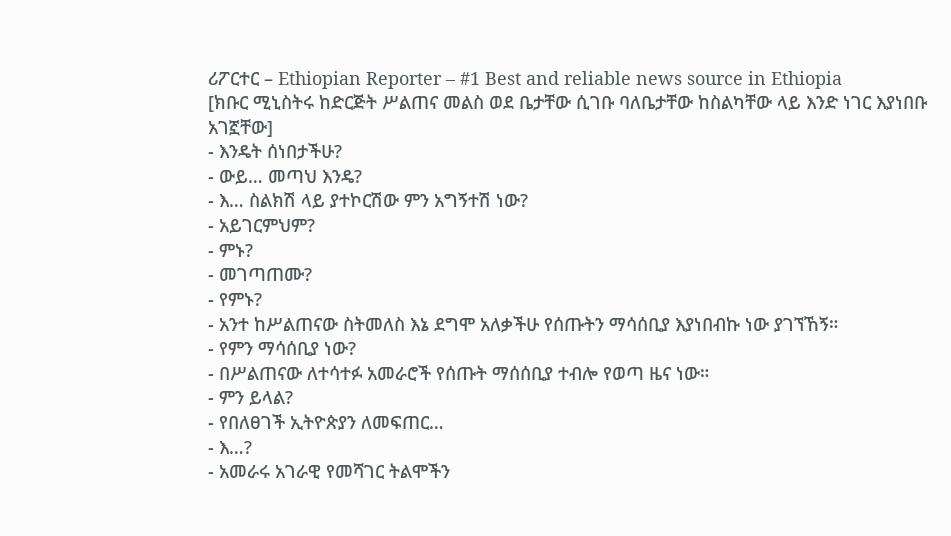ሪፖርተር – Ethiopian Reporter – #1 Best and reliable news source in Ethiopia
[ክቡር ሚኒስትሩ ከድርጅት ሥልጠና መልስ ወደ ቤታቸው ሲገቡ ባለቤታቸው ከስልካቸው ላይ እንድ ነገር እያነበቡ አገኟቸው]
- እንዴት ሰነበታችሁ?
- ውይ… መጣህ እንዴ?
- እ… ስልክሽ ላይ ያተኮርሽው ምን አግኝተሽ ነው?
- አይገርምህም?
- ምኑ?
- መገጣጠሙ?
- የምኑ?
- አንተ ከሥልጠናው ስትመለስ እኔ ደግሞ አለቃችሁ የሰጡትን ማሳሰቢያ እያነበብኩ ነው ያገኘኸኝ።
- የምን ማሳሰቢያ ነው?
- በሥልጠናው ለተሳተፉ አመራሮች የሰጡት ማሰሰቢያ ተብሎ የወጣ ዜና ነው።
- ምን ይላል?
- የበለፀገች ኢትዮጵያን ለመፍጠር…
- እ…?
- አመራሩ አገራዊ የመሻገር ትልሞችን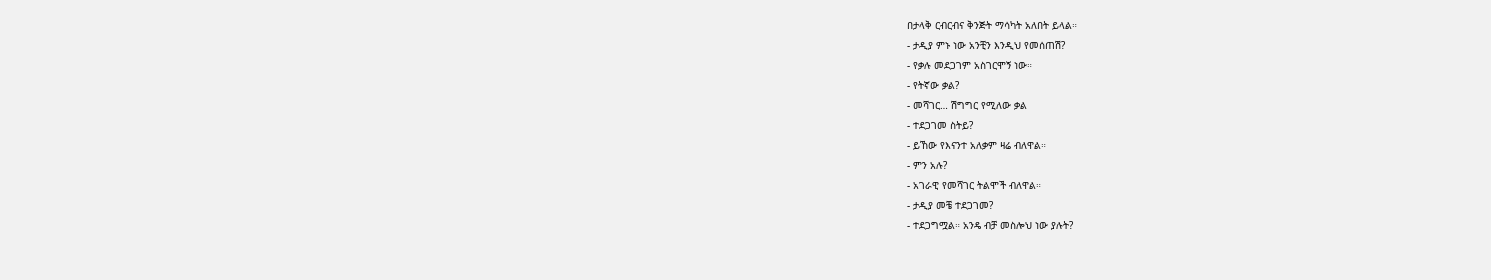በታላቅ ርብርብና ቅንጅት ማሳካት አለበት ይላል።
- ታዲያ ምኑ ነው አንቺን እንዲህ የመሰጠሽ?
- የቃሉ መደጋገም አስገርሞኝ ነው።
- የትኛው ቃል?
- መሻገር… ሽግግር የሚለው ቃል
- ተደጋገመ ስትይ?
- ይኸው የእናንተ አለቃም ዛሬ ብለዋል።
- ምን አሉ?
- አገራዊ የመሻገር ትልሞች ብለዋል።
- ታዲያ መቼ ተደጋገመ?
- ተደጋግሟል። አንዴ ብቻ መስሎህ ነው ያሉት?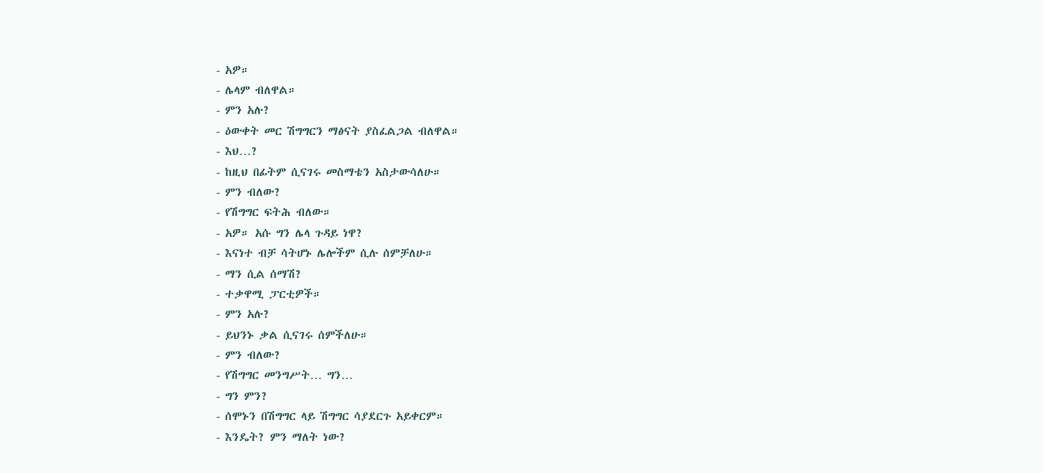- አዎ።
- ሌላም ብለዋል።
- ምን አሉ?
- ዕውቀት መር ሽግግርን ማፅናት ያስፈልጋል ብለዋል።
- እህ…?
- ከዚህ በፊትም ሲናገሩ መስማቴን አስታውሳለሁ።
- ምን ብለው?
- የሽግግር ፍትሕ ብለው።
- አዎ። አሱ ግን ሌላ ጉዳይ ነዋ?
- እናነተ ብቻ ሳትሆኑ ሌሎችም ሲሉ ሰምቻለሁ።
- ማን ሲል ሰማሽ?
- ተቃዋሚ ፓርቲዎች።
- ምን አሉ?
- ይህንኑ ቃል ሲናገሩ ሰምችለሁ።
- ምን ብለው?
- የሽግግር መንግሥት… ግን…
- ግን ምን?
- ሰሞኑን በሽግግር ላይ ሽግግር ሳያደርጉ አይቀርም።
- እንዴት? ምን ማለት ነው?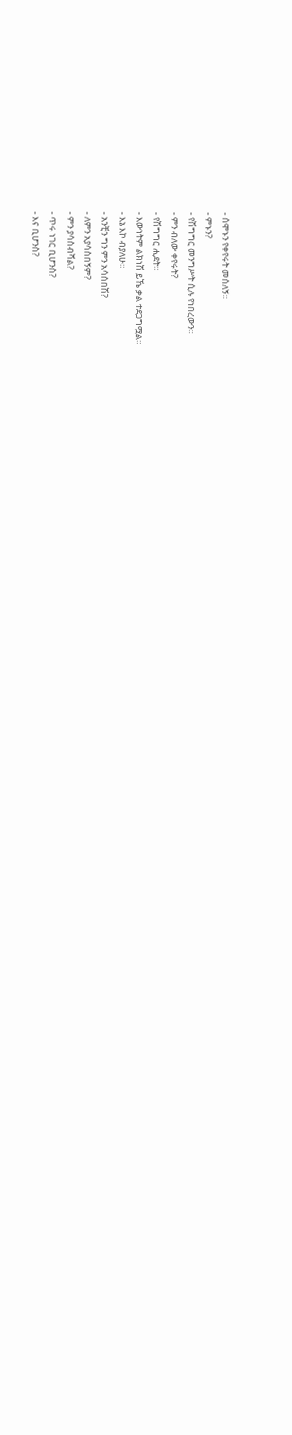- ሰሞኑን የቀየሩት መሰለኝ።
- ምኑን?
- የሽግግር መንግሥት ሲሉ የነበረውን።
- ምን ብለው ቀየሩት?
- የሽግግር ሒደት።
- እውነትም ልክነሽ ይኼ ቃል ተደጋግሟል።
- እኔ እኮ ብያለሁ።
- አንቺን ግን ምን አሳሰበሽ?
- ለምን አያሳስበኝም?
- ምን ያሳስብሻል?
- ጥሩ ነገር ቢሆንስ?
- እና ቢሆንስ?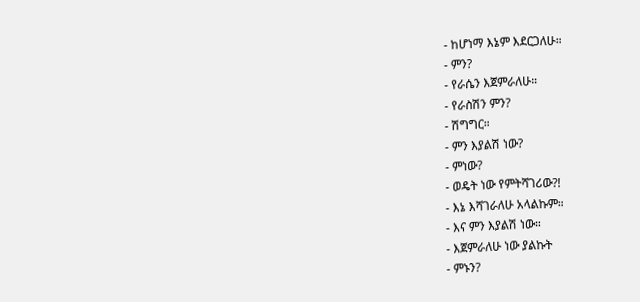- ከሆነማ እኔም እደርጋለሁ።
- ምን?
- የራሴን እጀምራለሁ።
- የራስሽን ምን?
- ሽግግር።
- ምን እያልሽ ነው?
- ምነው?
- ወዴት ነው የምትሻገሪው?!
- እኔ እሻገራለሁ አላልኩም።
- እና ምን እያልሽ ነው።
- እጀምራለሁ ነው ያልኩት
- ምኑን?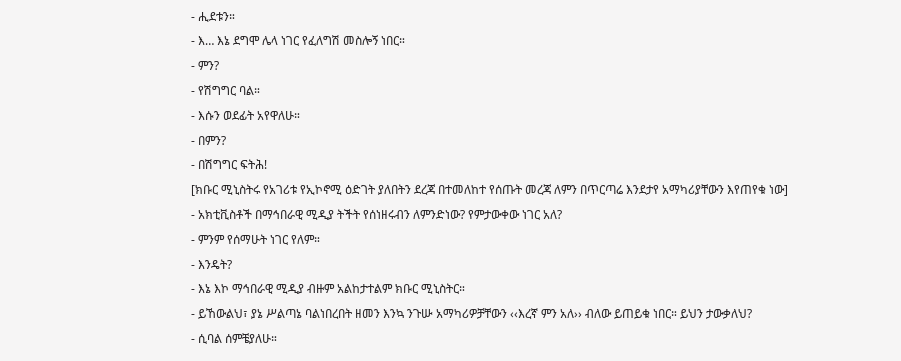- ሒደቱን።
- እ… እኔ ደግሞ ሌላ ነገር የፈለግሽ መስሎኝ ነበር።
- ምን?
- የሽግግር ባል።
- እሱን ወደፊት አየዋለሁ።
- በምን?
- በሽግግር ፍትሕ!
[ክቡር ሚኒስትሩ የአገሪቱ የኢኮኖሚ ዕድገት ያለበትን ደረጃ በተመለከተ የሰጡት መረጃ ለምን በጥርጣሬ እንደታየ አማካሪያቸውን እየጠየቁ ነው]
- አክቲቪስቶች በማኅበራዊ ሚዲያ ትችት የሰነዘሩብን ለምንድነው? የምታውቀው ነገር አለ?
- ምንም የሰማሁት ነገር የለም።
- እንዴት?
- እኔ እኮ ማኅበራዊ ሚዲያ ብዙም አልከታተልም ክቡር ሚኒስትር።
- ይኸውልህ፣ ያኔ ሥልጣኔ ባልነበረበት ዘመን እንኳ ንጉሡ አማካሪዎቻቸውን ‹‹እረኛ ምን አለ›› ብለው ይጠይቁ ነበር። ይህን ታውቃለህ?
- ሲባል ሰምቼያለሁ።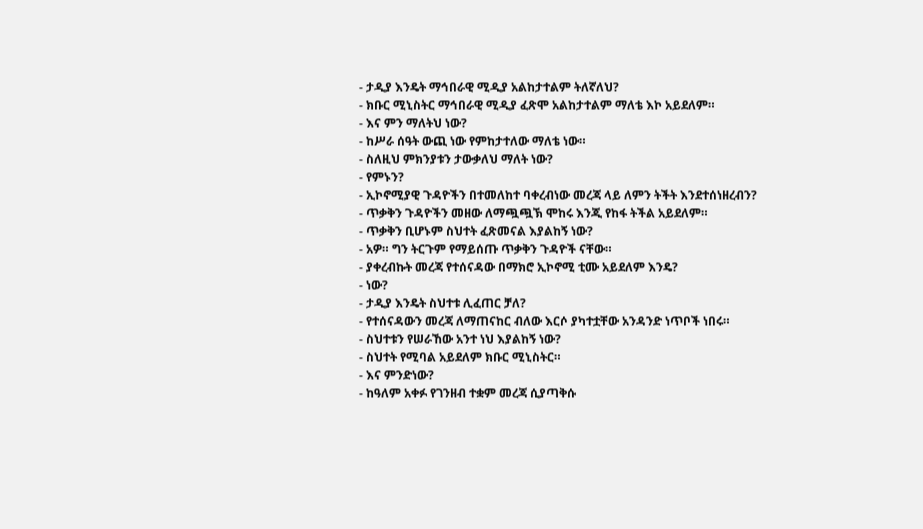- ታዲያ እንዴት ማኅበራዊ ሚዲያ አልከታተልም ትለኛለህ?
- ክቡር ሚኒስትር ማኅበራዊ ሚዲያ ፈጽሞ አልከታተልም ማለቴ እኮ አይደለም።
- እና ምን ማለትህ ነው?
- ከሥራ ሰዓት ውጪ ነው የምከታተለው ማለቴ ነው።
- ስለዚህ ምክንያቱን ታውቃለህ ማለት ነው?
- የምኑን?
- ኢኮኖሚያዊ ጉዳዮችን በተመለከተ ባቀረብነው መረጃ ላይ ለምን ትችት እንደተሰነዘረብን?
- ጥቃቅን ጉዳዮችን መዘው ለማጯጯኽ ሞከሩ እንጂ የከፋ ትችል አይደለም።
- ጥቃቅን ቢሆኑም ስህተት ፈጽመናል እያልከኝ ነው?
- አዎ። ግን ትርጉም የማይሰጡ ጥቃቅን ጉዳዮች ናቸው።
- ያቀረብኩት መረጃ የተሰናዳው በማክሮ ኢኮኖሚ ቲሙ አይደለም እንዴ?
- ነው?
- ታዲያ እንዴት ስህተቱ ሊፈጠር ቻለ?
- የተሰናዳውን መረጃ ለማጠናከር ብለው እርሶ ያካተቷቸው አንዳንድ ነጥቦች ነበሩ።
- ስህተቱን የሠራኸው አንተ ነህ እያልከኝ ነው?
- ስህተት የሚባል አይደለም ክቡር ሚኒስትር።
- እና ምንድነው?
- ከዓለም አቀፉ የገንዘብ ተቋም መረጃ ሲያጣቅሱ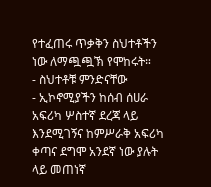የተፈጠሩ ጥቃቅን ስህተቶችን ነው ለማጯጯኽ የሞከሩት።
- ስህተቶቹ ምንድናቸው
- ኢኮኖሚያችን ከሰብ ሰሀራ አፍሪካ ሦስተኛ ደረጃ ላይ እንደሚገኝና ከምሥራቅ አፍሪካ ቀጣና ደግሞ አንደኛ ነው ያሉት ላይ መጠነኛ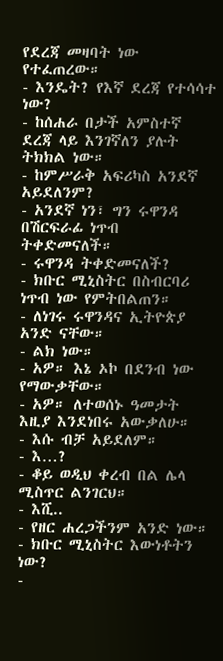የደረጃ መዛባት ነው የተፈጠረው።
- እንዴት? የእኛ ደረጃ የተሳሳተ ነው?
- ከሰሐራ በታች አምስተኛ ደረጃ ላይ እንገኛለን ያሉት ትክክል ነው።
- ከምሥራቅ አፍሪካስ አንደኛ አይደለንም?
- አንደኛ ነን፣ ግን ሩዋንዳ በሽርፍራፊ ነጥብ ትቀድመናለች።
- ሩዋንዳ ትቀድመናለች?
- ክቡር ሚኒስትር በስብርባሪ ነጥብ ነው የምትበልጠን።
- ለነገሩ ሩዋንዳና ኢትዮጵያ አንድ ናቸው።
- ልክ ነው።
- አዎ። እኔ ኦኮ በደንብ ነው የማውቃቸው።
- አዎ። ለተወሰኑ ዓመታት እዚያ እንደነበሩ አውቃለሁ።
- እሱ ብቻ አይደለም።
- እ…?
- ቆይ ወዲህ ቀረብ በል ሌላ ሚስጥር ልንገርህ።
- እሺ..
- የዘር ሐረጋችንም አንድ ነው።
- ክቡር ሚኒስትር እውነቶትን ነው?
-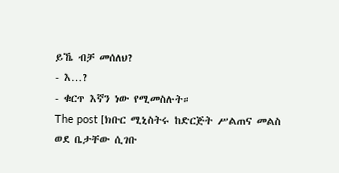ይኼ ብቻ መሰለህ?
- እ…?
- ቁርጥ እኛን ነው የሚመስሉት።
The post [ክቡር ሚኒስትሩ ከድርጅት ሥልጠና መልስ ወደ ቤታቸው ሲገቡ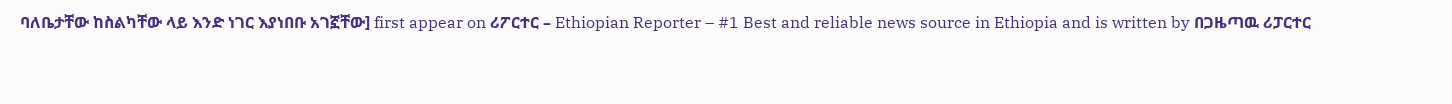ባለቤታቸው ከስልካቸው ላይ እንድ ነገር እያነበቡ አገኟቸው] first appear on ሪፖርተር – Ethiopian Reporter – #1 Best and reliable news source in Ethiopia and is written by በጋዜጣዉ ሪፓርተር